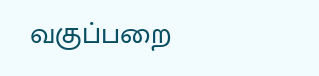வகுப்பறை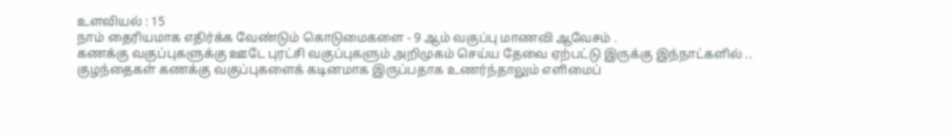உளவியல் : 15
நாம் தைரியமாக எதிர்க்க வேண்டும் கொடுமைகளை - 9 ஆம் வகுப்பு மாணவி ஆவேசம் .
கணக்கு வகுப்புகளுக்கு ஊடே புரட்சி வகுப்புகளும் அறிமுகம் செய்ய தேவை ஏற்பட்டு இருக்கு இந்நாட்களில் ..
குழந்தைகள் கணக்கு வகுப்புகளைக் கடினமாக இருப்பதாக உணர்ந்தாலும் எளிமைப்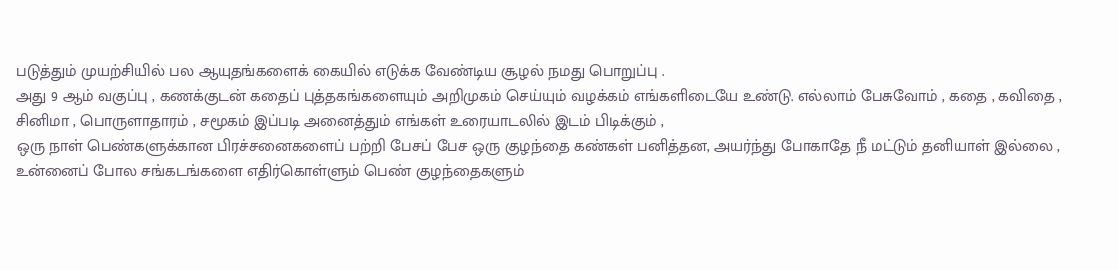படுத்தும் முயற்சியில் பல ஆயுதங்களைக் கையில் எடுக்க வேண்டிய சூழல் நமது பொறுப்பு .
அது 9 ஆம் வகுப்பு , கணக்குடன் கதைப் புத்தகங்களையும் அறிமுகம் செய்யும் வழக்கம் எங்களிடையே உண்டு. எல்லாம் பேசுவோம் , கதை , கவிதை , சினிமா , பொருளாதாரம் , சமூகம் இப்படி அனைத்தும் எங்கள் உரையாடலில் இடம் பிடிக்கும் ,
ஒரு நாள் பெண்களுக்கான பிரச்சனைகளைப் பற்றி பேசப் பேச ஒரு குழந்தை கண்கள் பனித்தன, அயர்ந்து போகாதே நீ மட்டும் தனியாள் இல்லை , உன்னைப் போல சங்கடங்களை எதிர்கொள்ளும் பெண் குழந்தைகளும்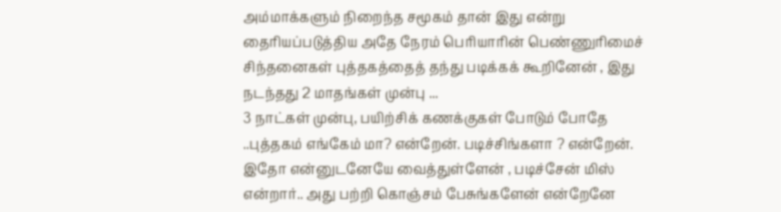அம்மாக்களும் நிறைந்த சமூகம் தான் இது என்று தைரியப்படுத்திய அதே நேரம் பெரியாரின் பெண்ணுரிமைச் சிந்தனைகள் புத்தகத்தைத் தந்து படிக்கக் கூறினேன் , இது நடந்தது 2 மாதங்கள் முன்பு ...
3 நாட்கள் முன்பு, பயிற்சிக் கணக்குகள் போடும் போதே ..புத்தகம் எங்கேம் மா? என்றேன். படிச்சிங்களா ? என்றேன். இதோ என்னுடனேயே வைத்துள்ளேன் , படிச்சேன் மிஸ் என்றார்.. அது பற்றி கொஞ்சம் பேசுங்களேன் என்றேனே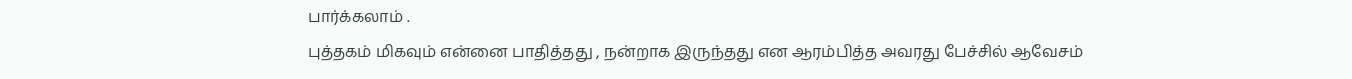பார்க்கலாம் .
புத்தகம் மிகவும் என்னை பாதித்தது , நன்றாக இருந்தது என ஆரம்பித்த அவரது பேச்சில் ஆவேசம்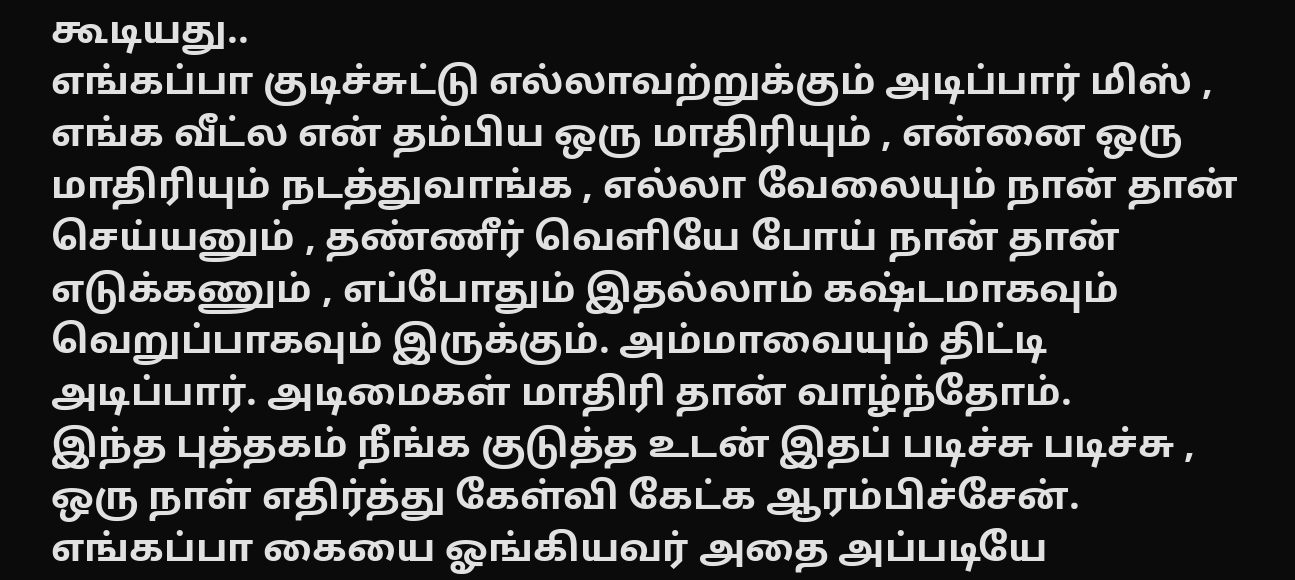கூடியது..
எங்கப்பா குடிச்சுட்டு எல்லாவற்றுக்கும் அடிப்பார் மிஸ் , எங்க வீட்ல என் தம்பிய ஒரு மாதிரியும் , என்னை ஒரு மாதிரியும் நடத்துவாங்க , எல்லா வேலையும் நான் தான் செய்யனும் , தண்ணீர் வெளியே போய் நான் தான் எடுக்கணும் , எப்போதும் இதல்லாம் கஷ்டமாகவும் வெறுப்பாகவும் இருக்கும். அம்மாவையும் திட்டி அடிப்பார். அடிமைகள் மாதிரி தான் வாழ்ந்தோம்.
இந்த புத்தகம் நீங்க குடுத்த உடன் இதப் படிச்சு படிச்சு , ஒரு நாள் எதிர்த்து கேள்வி கேட்க ஆரம்பிச்சேன். எங்கப்பா கையை ஓங்கியவர் அதை அப்படியே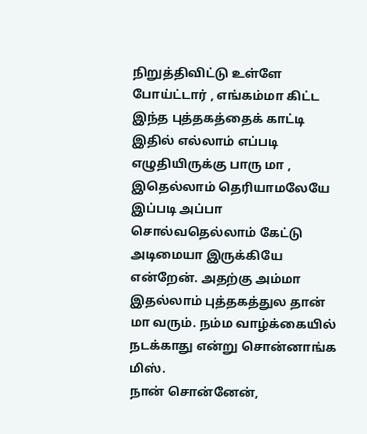நிறுத்திவிட்டு உள்ளே போய்ட்டார் , எங்கம்மா கிட்ட இந்த புத்தகத்தைக் காட்டி இதில் எல்லாம் எப்படி எழுதியிருக்கு பாரு மா , இதெல்லாம் தெரியாமலேயே இப்படி அப்பா சொல்வதெல்லாம் கேட்டு அடிமையா இருக்கியே என்றேன். அதற்கு அம்மா இதல்லாம் புத்தகத்துல தான் மா வரும். நம்ம வாழ்க்கையில் நடக்காது என்று சொன்னாங்க மிஸ்.
நான் சொன்னேன்,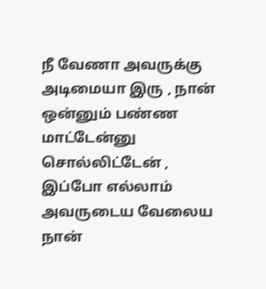நீ வேணா அவருக்கு அடிமையா இரு , நான் ஒன்னும் பண்ண மாட்டேன்னு சொல்லிட்டேன் , இப்போ எல்லாம் அவருடைய வேலைய நான்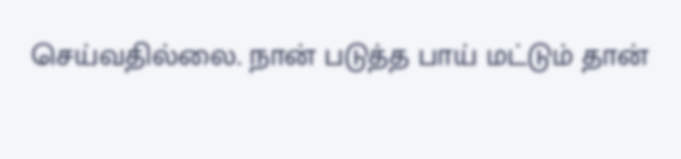செய்வதில்லை. நான் படுத்த பாய் மட்டும் தான்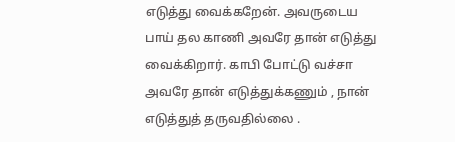எடுத்து வைக்கறேன். அவருடைய பாய் தல காணி அவரே தான் எடுத்து வைக்கிறார். காபி போட்டு வச்சா அவரே தான் எடுத்துக்கணும் , நான் எடுத்துத் தருவதில்லை .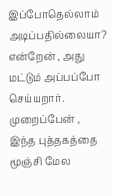இப்போதெல்லாம் அடிப்பதில்லையா? என்றேன் , அது மட்டும் அப்பப்போ செய்யறார். முறைப்பேன் , இந்த புத்தகத்தை மூஞ்சி மேல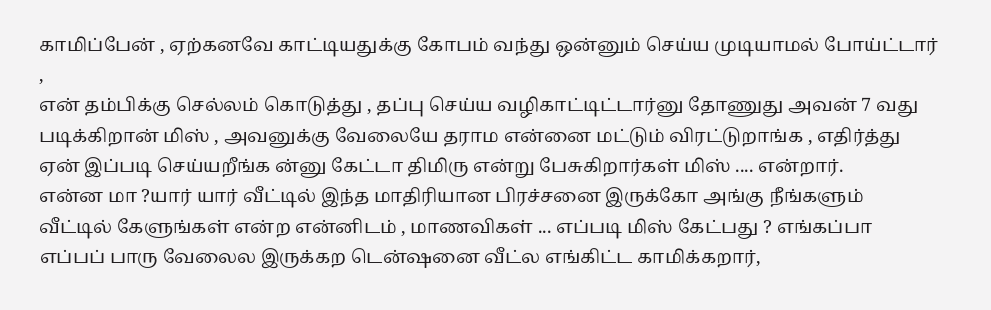காமிப்பேன் , ஏற்கனவே காட்டியதுக்கு கோபம் வந்து ஒன்னும் செய்ய முடியாமல் போய்ட்டார் ,
என் தம்பிக்கு செல்லம் கொடுத்து , தப்பு செய்ய வழிகாட்டிட்டார்னு தோணுது அவன் 7 வது படிக்கிறான் மிஸ் , அவனுக்கு வேலையே தராம என்னை மட்டும் விரட்டுறாங்க , எதிர்த்து ஏன் இப்படி செய்யறீங்க ன்னு கேட்டா திமிரு என்று பேசுகிறார்கள் மிஸ் .... என்றார்.
என்ன மா ?யார் யார் வீட்டில் இந்த மாதிரியான பிரச்சனை இருக்கோ அங்கு நீங்களும் வீட்டில் கேளுங்கள் என்ற என்னிடம் , மாணவிகள் ... எப்படி மிஸ் கேட்பது ? எங்கப்பா எப்பப் பாரு வேலைல இருக்கற டென்ஷனை வீட்ல எங்கிட்ட காமிக்கறார்,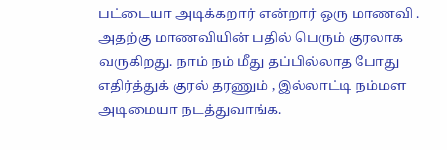பட்டையா அடிக்கறார் என்றார் ஒரு மாணவி .
அதற்கு மாணவியின் பதில் பெரும் குரலாக வருகிறது. நாம் நம் மீது தப்பில்லாத போது எதிர்த்துக் குரல் தரணும் , இல்லாட்டி நம்மள அடிமையா நடத்துவாங்க.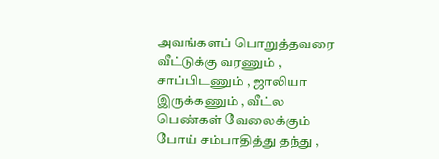அவங்களப் பொறுத்தவரை வீட்டுக்கு வரணும் , சாப்பிடணும் , ஜாலியா இருக்கணும் , வீட்ல பெண்கள் வேலைக்கும் போய் சம்பாதித்து தந்து ,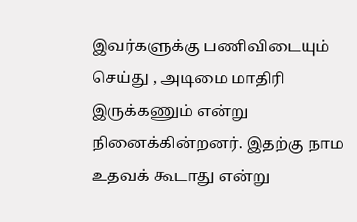இவர்களுக்கு பணிவிடையும் செய்து , அடிமை மாதிரி இருக்கணும் என்று நினைக்கின்றனர். இதற்கு நாம உதவக் கூடாது என்று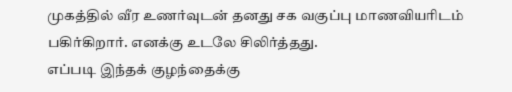முகத்தில் வீர உணர்வுடன் தனது சக வகுப்பு மாணவியரிடம் பகிர்கிறார். எனக்கு உடலே சிலிர்த்தது.
எப்படி இந்தக் குழந்தைக்கு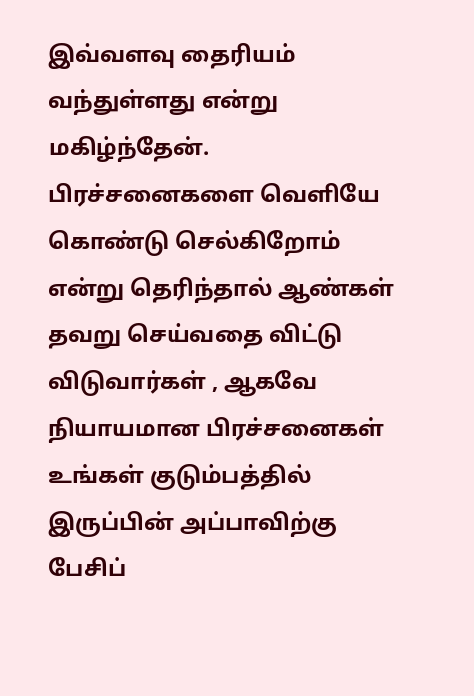இவ்வளவு தைரியம் வந்துள்ளது என்று மகிழ்ந்தேன். பிரச்சனைகளை வெளியே கொண்டு செல்கிறோம் என்று தெரிந்தால் ஆண்கள் தவறு செய்வதை விட்டு விடுவார்கள் , ஆகவே நியாயமான பிரச்சனைகள் உங்கள் குடும்பத்தில் இருப்பின் அப்பாவிற்கு பேசிப்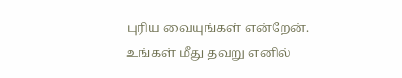புரிய வையுங்கள் என்றேன். உங்கள் மீது தவறு எனில்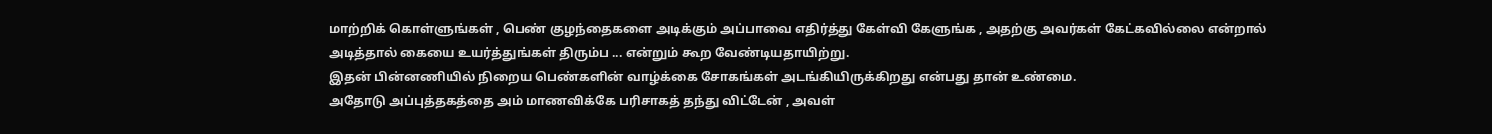மாற்றிக் கொள்ளுங்கள் , பெண் குழந்தைகளை அடிக்கும் அப்பாவை எதிர்த்து கேள்வி கேளுங்க , அதற்கு அவர்கள் கேட்கவில்லை என்றால் அடித்தால் கையை உயர்த்துங்கள் திரும்ப ... என்றும் கூற வேண்டியதாயிற்று.
இதன் பின்னணியில் நிறைய பெண்களின் வாழ்க்கை சோகங்கள் அடங்கியிருக்கிறது என்பது தான் உண்மை.
அதோடு அப்புத்தகத்தை அம் மாணவிக்கே பரிசாகத் தந்து விட்டேன் , அவள்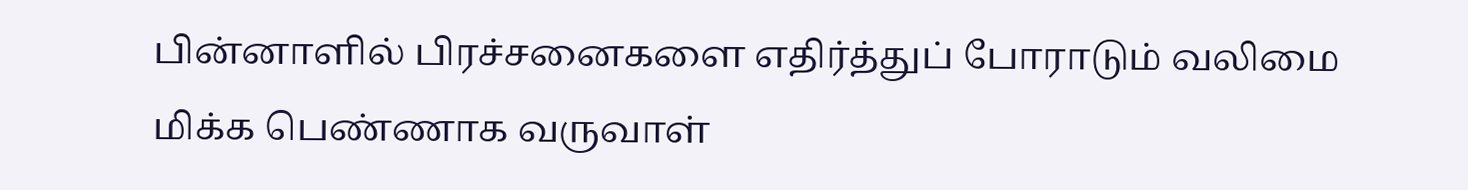பின்னாளில் பிரச்சனைகளை எதிர்த்துப் போராடும் வலிமை மிக்க பெண்ணாக வருவாள்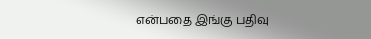என்பதை இங்கு பதிவு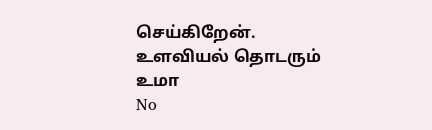செய்கிறேன்.
உளவியல் தொடரும்
உமா
No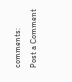comments:
Post a Comment